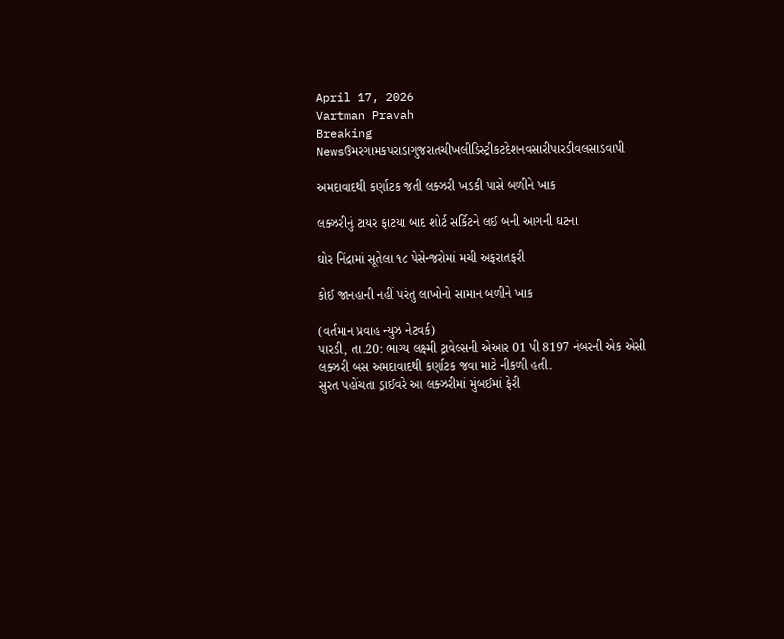April 17, 2026
Vartman Pravah
Breaking Newsઉમરગામકપરાડાગુજરાતચીખલીડિસ્ટ્રીકટદેશનવસારીપારડીવલસાડવાપી

અમદાવાદથી કર્ણાટક જતી લક્‍ઝરી ખડકી પાસે બળીને ખાક

લક્‍ઝરીનું ટાયર ફાટયા બાદ શોર્ટ સર્કિટને લઈ બની આગની ઘટના

ઘોર નિંદ્રામાં સૂતેલા ૧૮ પેસેન્જરોમાં મચી અફરાતફરી

કોઈ જાનહાની નહીં પરંતુ લાખોનો સામાન બળીને ખાક

(વર્તમાન પ્રવાહ ન્‍યુઝ નેટવર્ક)
પારડી, તા.20: ભાગ્‍ય લક્ષ્મી ટ્રાવેલ્‍સની એઆર 01 પી 8197 નંબરની એક એસી લક્‍ઝરી બસ અમદાવાદથી કર્ણાટક જવા માટે નીકળી હતી.
સુરત પહોંચતા ડ્રાઈવરે આ લક્‍ઝરીમાં મુંબઈમાં ફેરી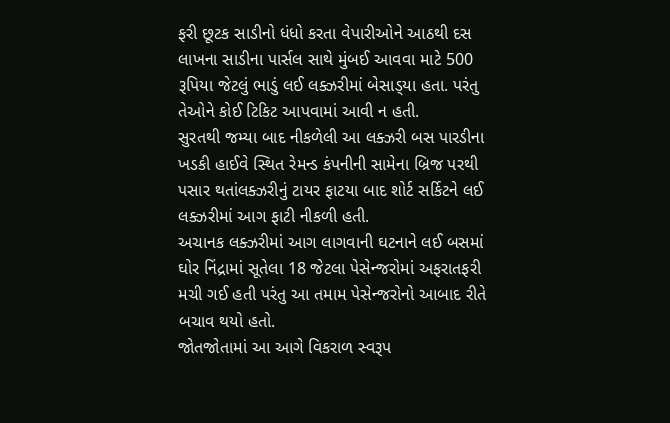ફરી છૂટક સાડીનો ધંધો કરતા વેપારીઓને આઠથી દસ લાખના સાડીના પાર્સલ સાથે મુંબઈ આવવા માટે 500 રૂપિયા જેટલું ભાડું લઈ લક્‍ઝરીમાં બેસાડ્‍યા હતા. પરંતુ તેઓને કોઈ ટિકિટ આપવામાં આવી ન હતી.
સુરતથી જમ્‍યા બાદ નીકળેલી આ લક્‍ઝરી બસ પારડીના ખડકી હાઈવે સ્‍થિત રેમન્‍ડ કંપનીની સામેના બ્રિજ પરથી પસાર થતાંલક્‍ઝરીનું ટાયર ફાટયા બાદ શોર્ટ સર્કિટને લઈ લક્‍ઝરીમાં આગ ફાટી નીકળી હતી.
અચાનક લક્‍ઝરીમાં આગ લાગવાની ઘટનાને લઈ બસમાં ઘોર નિંદ્રામાં સૂતેલા 18 જેટલા પેસેન્‍જરોમાં અફરાતફરી મચી ગઈ હતી પરંતુ આ તમામ પેસેન્‍જરોનો આબાદ રીતે બચાવ થયો હતો.
જોતજોતામાં આ આગે વિકરાળ સ્‍વરૂપ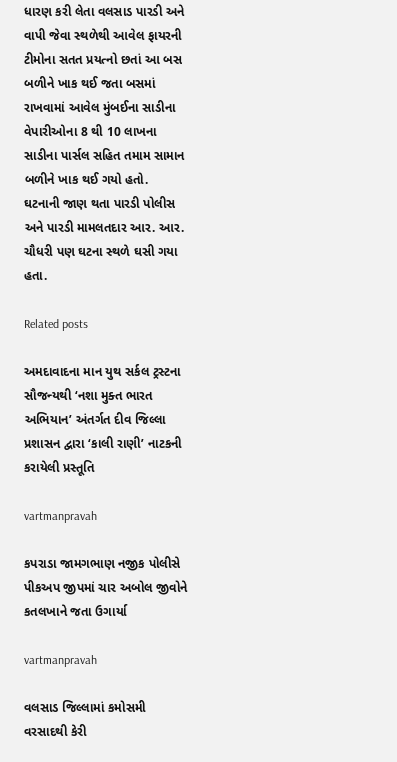ધારણ કરી લેતા વલસાડ પારડી અને વાપી જેવા સ્‍થળેથી આવેલ ફાયરની ટીમોના સતત પ્રયત્‍નો છતાં આ બસ બળીને ખાક થઈ જતા બસમાં રાખવામાં આવેલ મુંબઈના સાડીના વેપારીઓના 8 થી 10 લાખના સાડીના પાર્સલ સહિત તમામ સામાન બળીને ખાક થઈ ગયો હતો.
ઘટનાની જાણ થતા પારડી પોલીસ અને પારડી મામલતદાર આર. આર. ચૌધરી પણ ઘટના સ્‍થળે ઘસી ગયા હતા.

Related posts

અમદાવાદના માન યુથ સર્કલ ટ્રસ્‍ટના સૌજન્‍યથી ‘નશા મુક્‍ત ભારત અભિયાન’ અંતર્ગત દીવ જિલ્લા પ્રશાસન દ્વારા ‘કાલી રાણી’ નાટકની કરાયેલી પ્રસ્‍તૂતિ

vartmanpravah

કપરાડા જામગભાણ નજીક પોલીસે પીકઅપ જીપમાં ચાર અબોલ જીવોને કતલખાને જતા ઉગાર્યા

vartmanpravah

વલસાડ જિલ્લામાં કમોસમી વરસાદથી કેરી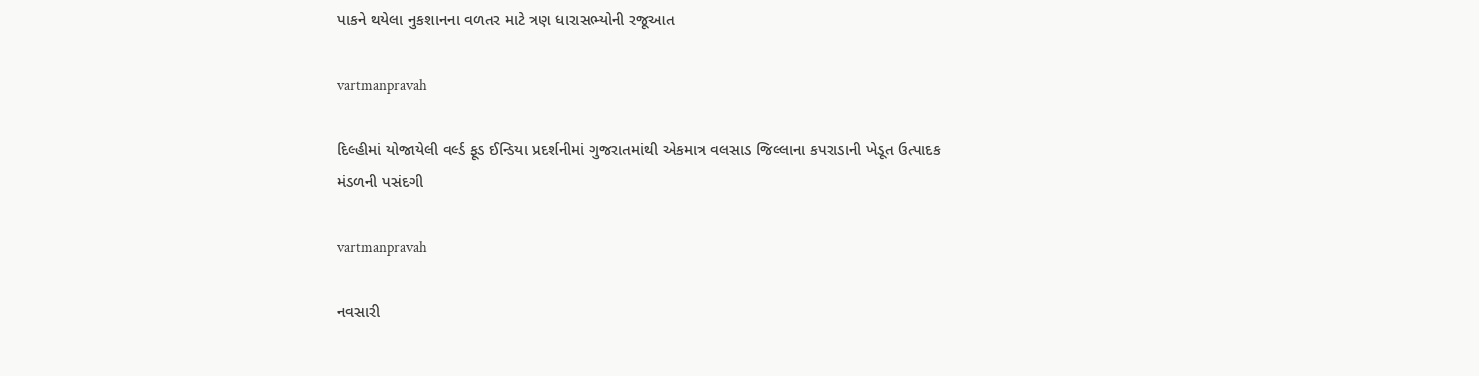પાકને થયેલા નુકશાનના વળતર માટે ત્રણ ધારાસભ્‍યોની રજૂઆત

vartmanpravah

દિલ્‍હીમાં યોજાયેલી વર્લ્‍ડ ફૂડ ઈન્‍ડિયા પ્રદર્શનીમાં ગુજરાતમાંથી એકમાત્ર વલસાડ જિલ્લાના કપરાડાની ખેડૂત ઉત્‍પાદક મંડળની પસંદગી

vartmanpravah

નવસારી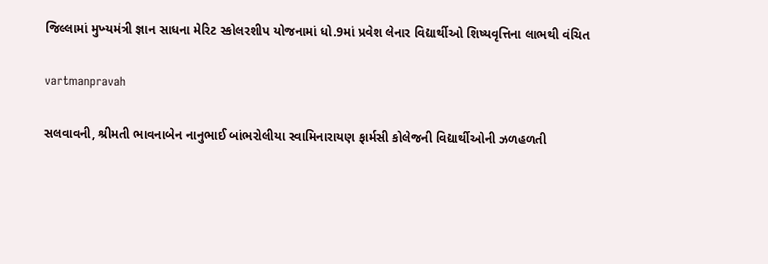જિલ્લામાં મુખ્‍યમંત્રી જ્ઞાન સાધના મેરિટ સ્‍કોલરશીપ યોજનામાં ધો.9માં પ્રવેશ લેનાર વિદ્યાર્થીઓ શિષ્‍યવૃત્તિના લાભથી વંચિત

vartmanpravah

સલવાવની, શ્રીમતી ભાવનાબેન નાનુભાઈ બાંભરોલીયા સ્‍વામિનારાયણ ફાર્મસી કોલેજની વિદ્યાર્થીઓની ઝળહળતી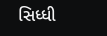સિધ્‍ધી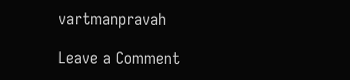vartmanpravah

Leave a Comment